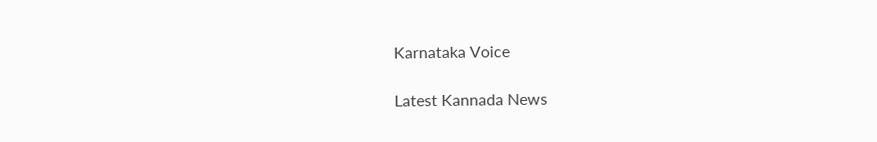Karnataka Voice

Latest Kannada News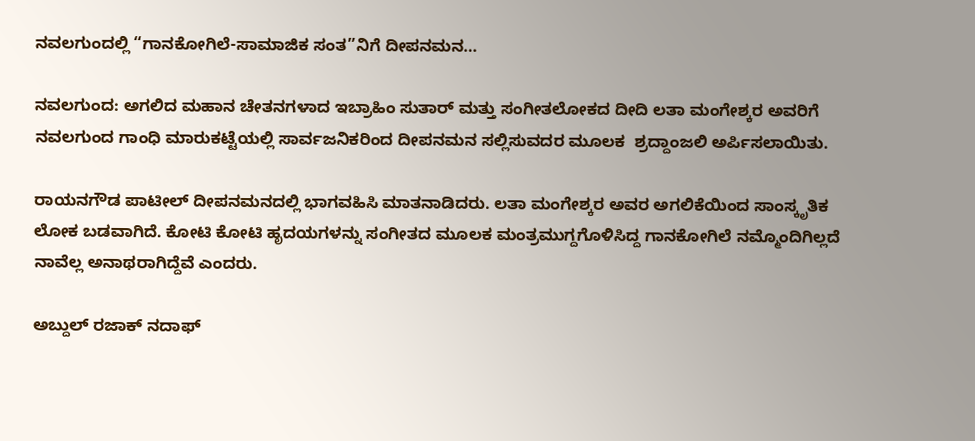ನವಲಗುಂದಲ್ಲಿ “ಗಾನಕೋಗಿಲೆ-ಸಾಮಾಜಿಕ ಸಂತ”ನಿಗೆ ದೀಪನಮನ…

ನವಲಗುಂದ: ಅಗಲಿದ ಮಹಾನ ಚೇತನಗಳಾದ ಇಬ್ರಾಹಿಂ ಸುತಾರ್ ಮತ್ತು ಸಂಗೀತಲೋಕದ ದೀದಿ ಲತಾ ಮಂಗೇಶ್ಕರ ಅವರಿಗೆ ನವಲಗುಂದ ಗಾಂಧಿ ಮಾರುಕಟ್ಟೆಯಲ್ಲಿ ಸಾರ್ವಜನಿಕರಿಂದ ದೀಪನಮನ ಸಲ್ಲಿಸುವದರ ಮೂಲಕ  ಶ್ರದ್ದಾಂಜಲಿ ಅರ್ಪಿಸಲಾಯಿತು.

ರಾಯನಗೌಡ ಪಾಟೀಲ್ ದೀಪನಮನದಲ್ಲಿ ಭಾಗವಹಿಸಿ ಮಾತನಾಡಿದರು. ಲತಾ ಮಂಗೇಶ್ಕರ ಅವರ ಅಗಲಿಕೆಯಿಂದ ಸಾಂಸ್ಕೃತಿಕ ಲೋಕ ಬಡವಾಗಿದೆ. ಕೋಟಿ ಕೋಟಿ ಹೃದಯಗಳನ್ನು ಸಂಗೀತದ ಮೂಲಕ ಮಂತ್ರಮುಗ್ದಗೊಳಿಸಿದ್ದ ಗಾನಕೋಗಿಲೆ ನಮ್ಮೊಂದಿಗಿಲ್ಲದೆ ನಾವೆಲ್ಲ ಅನಾಥರಾಗಿದ್ದೆವೆ ಎಂದರು.

ಅಬ್ದುಲ್ ರಜಾಕ್ ನದಾಫ್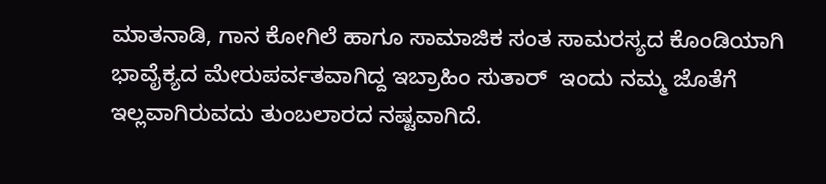ಮಾತನಾಡಿ, ಗಾನ ಕೋಗಿಲೆ ಹಾಗೂ ಸಾಮಾಜಿಕ ಸಂತ ಸಾಮರಸ್ಯದ ಕೊಂಡಿಯಾಗಿ ಭಾವೈಕ್ಯದ ಮೇರುಪರ್ವತವಾಗಿದ್ದ ಇಬ್ರಾಹಿಂ ಸುತಾರ್  ಇಂದು ನಮ್ಮ ಜೊತೆಗೆ ಇಲ್ಲವಾಗಿರುವದು ತುಂಬಲಾರದ ನಷ್ಟವಾಗಿದೆ.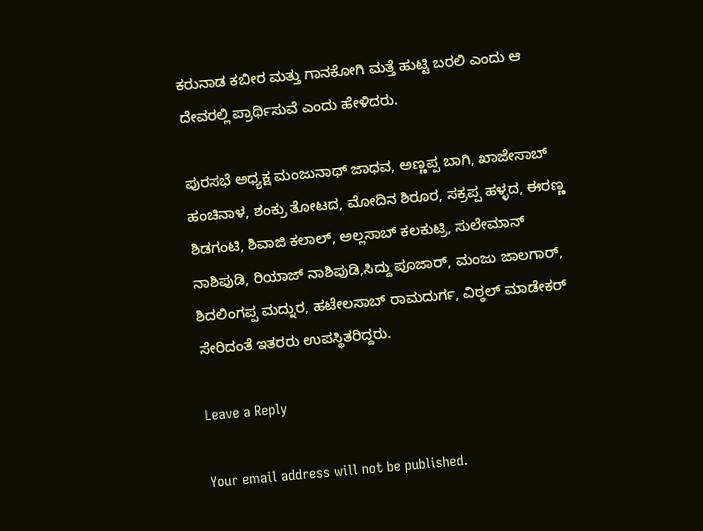ಕರುನಾಡ ಕಬೀರ ಮತ್ತು ಗಾನಕೋಗಿ ಮತ್ತೆ ಹುಟ್ಟಿ ಬರಲಿ ಎಂದು ಆ ದೇವರಲ್ಲಿ ಪ್ರಾರ್ಥಿಸುವೆ ಎಂದು ಹೇಳಿದರು.

ಪುರಸಭೆ ಅಧ್ಯಕ್ಷ ಮಂಜುನಾಥ್ ಜಾಧವ, ಅಣ್ಣಪ್ಪ ಬಾಗಿ, ಖಾಜೇಸಾಬ್ ಹಂಚಿನಾಳ, ಶಂಕ್ರು ತೋಟದ, ಮೋದಿನ ಶಿರೂರ, ಸಕ್ರಪ್ಪ ಹಳ್ಳದ, ಈರಣ್ಣ  ಶಿಡಗಂಟಿ, ಶಿವಾಜಿ ಕಲಾಲ್, ಅಲ್ಲಸಾಬ್ ಕಲಕುಟ್ರಿ, ಸುಲೇಮಾನ್ ನಾಶಿಪುಡಿ, ರಿಯಾಜ್ ನಾಶಿಪುಡಿ,ಸಿದ್ದು ಪೂಜಾರ್, ಮಂಜು ಜಾಲಗಾರ್, ಶಿದಲಿಂಗಪ್ಪ ಮದ್ನುರ, ಹಟೇಲಸಾಬ್ ರಾಮದುರ್ಗ, ವಿಠ್ಠಲ್ ಮಾಡೇಕರ್ ಸೇರಿದಂತೆ ಇತರರು ಉಪಸ್ಥಿತರಿದ್ದರು.

Leave a Reply

Your email address will not be published.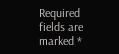Required fields are marked *